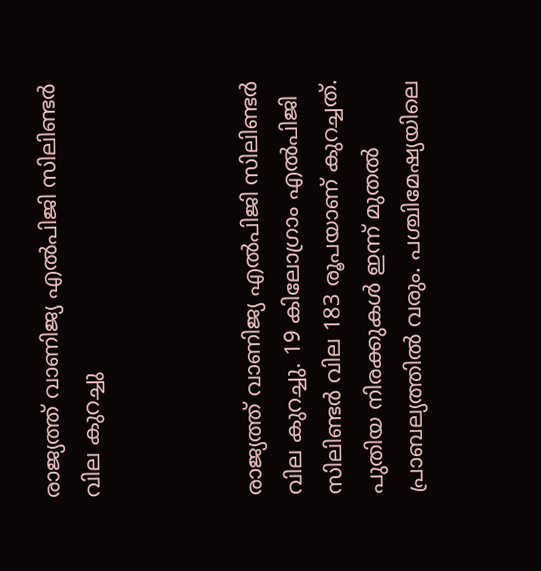രാജ്യത്ത് വാണിജ്യ എല്‍പിജി സിലിണ്ടര്‍ വില കുറച്ചു



രാജ്യത്ത് വാണിജ്യ എല്‍പിജി സിലിണ്ടര്‍ വില കുറച്ചു. 19 കിലോഗ്രാം എല്‍പിജി സിലിണ്ടര്‍ വില 183 രൂപയാണ് കുറച്ചത്. പുതിയ നിരക്കുകള്‍ ഇന്ന് മുതല്‍ പ്രാബല്യത്തില്‍ വരും. പശ്ചിമേഷ്യയിലെ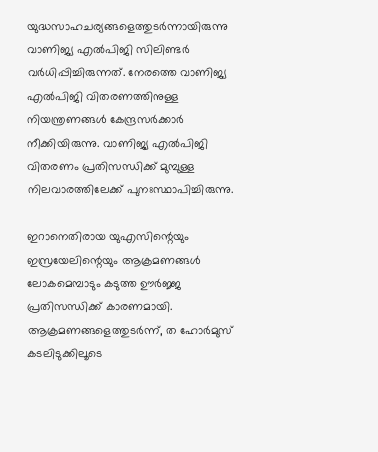യുദ്ധസാഹചര്യങ്ങളെത്തുടര്‍ന്നായിരുന്നു വാണിജ്യ എല്‍പിജി സിലിണ്ടര്‍ വര്‍ധിപ്പിച്ചിരുന്നത്. നേരത്തെ വാണിജ്യ എല്‍പിജി വിതരണത്തിനുള്ള നിയന്ത്രണങ്ങള്‍ കേന്ദ്രസര്‍ക്കാര്‍ നീക്കിയിരുന്നു. വാണിജ്യ എല്‍പിജി വിതരണം പ്രതിസന്ധിക്ക് മുമ്പുള്ള നിലവാരത്തിലേക്ക് പുനഃസ്ഥാപിച്ചിരുന്നു.

ഇറാനെതിരായ യുഎസിന്റെയും ഇസ്രയേലിന്റെയും ആക്രമണങ്ങള്‍ ലോകമെമ്പാടും കടുത്ത ഊര്‍ജ്ജ പ്രതിസന്ധിക്ക് കാരണമായി. ആക്രമണങ്ങളെത്തുടര്‍ന്ന്, ത ഹോര്‍മുസ് കടലിടുക്കിലൂടെ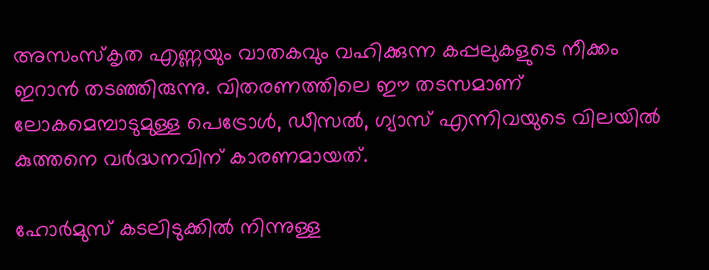അസംസ്‌കൃത എണ്ണയും വാതകവും വഹിക്കുന്ന കപ്പലുകളുടെ നീക്കം ഇറാന്‍ തടഞ്ഞിരുന്നു. വിതരണത്തിലെ ഈ തടസമാണ് ലോകമെമ്പാടുമുള്ള പെട്രോള്‍, ഡീസല്‍, ഗ്യാസ് എന്നിവയുടെ വിലയില്‍ കുത്തനെ വര്‍ദ്ധനവിന് കാരണമായത്.

ഹോര്‍മുസ് കടലിടുക്കില്‍ നിന്നുള്ള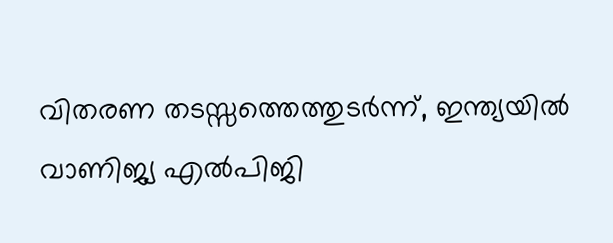വിതരണ തടസ്സത്തെത്തുടര്‍ന്ന്, ഇന്ത്യയില്‍ വാണിജ്യ എല്‍പിജി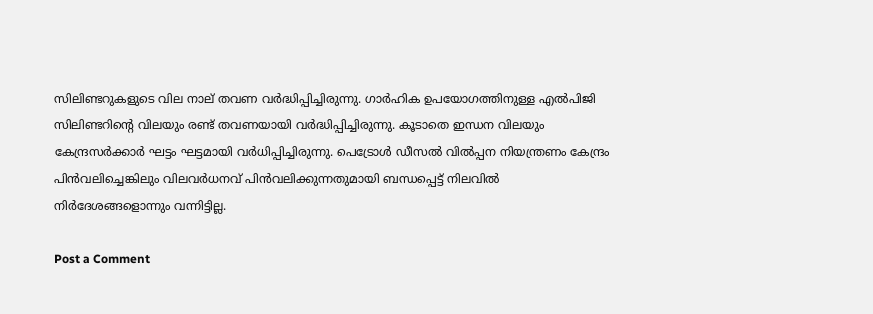സിലിണ്ടറുകളുടെ വില നാല് തവണ വര്‍ദ്ധിപ്പിച്ചിരുന്നു. ഗാര്‍ഹിക ഉപയോഗത്തിനുള്ള എല്‍പിജി സിലിണ്ടറിന്റെ വിലയും രണ്ട് തവണയായി വര്‍ദ്ധിപ്പിച്ചിരുന്നു. കൂടാതെ ഇന്ധന വിലയും കേന്ദ്രസര്‍ക്കാര്‍ ഘട്ടം ഘട്ടമായി വര്‍ധിപ്പിച്ചിരുന്നു. പെട്രോള്‍ ഡീസല്‍ വില്‍പ്പന നിയന്ത്രണം കേന്ദ്രം പിന്‍വലിച്ചെങ്കിലും വിലവര്‍ധനവ് പിന്‍വലിക്കുന്നതുമായി ബന്ധപ്പെട്ട് നിലവില്‍ നിര്‍ദേശങ്ങളൊന്നും വന്നിട്ടില്ല.

Post a Comment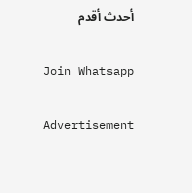أحدث أقدم

Join Whatsapp

Advertisement